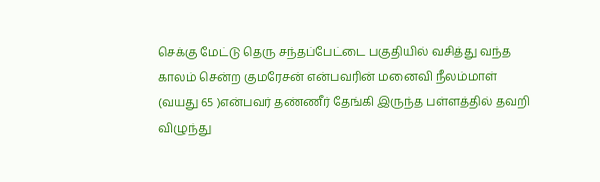செக்கு மேட்டு தெரு சந்தப்பேட்டை பகுதியில் வசித்து வந்த காலம் சென்ற குமரேசன் என்பவரின் மனைவி நீலம்மாள் (வயது 65 )என்பவர் தண்ணீர் தேங்கி இருந்த பள்ளத்தில் தவறி விழுந்து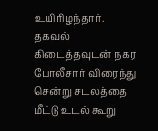உயிரிழந்தார். தகவல் கிடைத்தவுடன் நகர போலீசார் விரைந்து சென்று சடலத்தை மீட்டு உடல் கூறு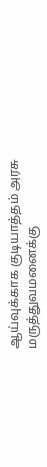ஆய்வுக்காக குடியாத்தம் அரசு மருத்துவமனைக்கு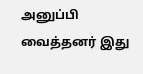அனுப்பி வைத்தனர் இது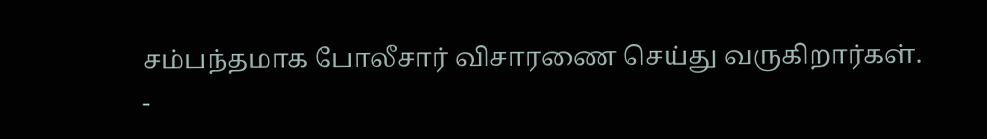சம்பந்தமாக போலீசார் விசாரணை செய்து வருகிறார்கள்.
-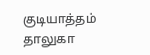குடியாத்தம் தாலுகா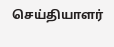செய்தியாளர்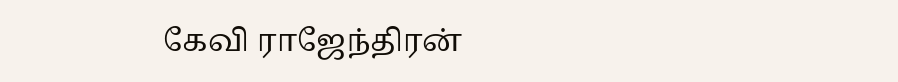கேவி ராஜேந்திரன்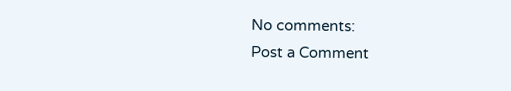No comments:
Post a Comment